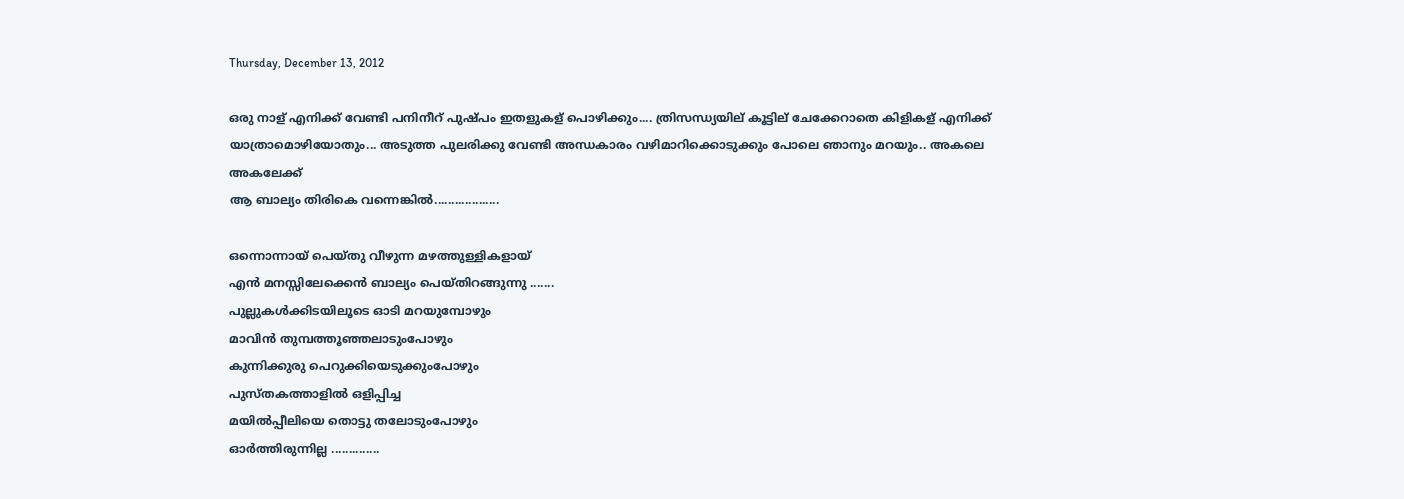Thursday, December 13, 2012

ഒരു നാള് എനിക്ക് വേണ്ടി പനിനീറ് പുഷ്പം ഇതളുകള് പൊഴിക്കും.... ത്രിസന്ധ്യയില് കൂട്ടില് ചേക്കേറാതെ കിളികള് എനിക്ക് യാത്രാമൊഴിയോതും... അടുത്ത പുലരിക്കു വേണ്ടി അന്ധകാരം വഴിമാറിക്കൊടുക്കും പോലെ ഞാനും മറയും.. അകലെ അകലേക്ക്
ആ ബാല്യം തിരികെ വന്നെങ്കില്‍...................

ഒന്നൊന്നായ്‌ പെയ്തു വീഴുന്ന മഴത്തുള്ളികളായ്
എന്‍ മനസ്സിലേക്കെന്‍ ബാല്യം പെയ്തിറങ്ങുന്നു .......
പുല്ലുകള്‍ക്കിടയിലൂടെ ഓടി മറയുമ്പോഴും
മാവിന്‍ തുമ്പത്തൂഞ്ഞലാടുംപോഴും
കുന്നിക്കുരു പെറുക്കിയെടുക്കുംപോഴും
പുസ്തകത്താളില്‍ ഒളിപ്പിച്ച
മയില്‍പ്പീലിയെ തൊട്ടു തലോടുംപോഴും
ഓര്‍ത്തിരുന്നില്ല ..............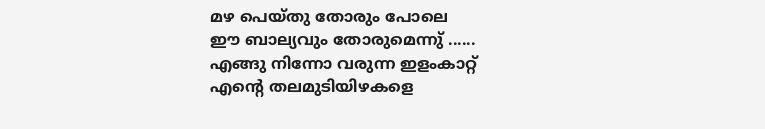മഴ പെയ്തു തോരും പോലെ
ഈ ബാല്യവും തോരുമെന്നു് ......
എങ്ങു നിന്നോ വരുന്ന ഇളംകാറ്റ്
എന്റെ തലമുടിയിഴകളെ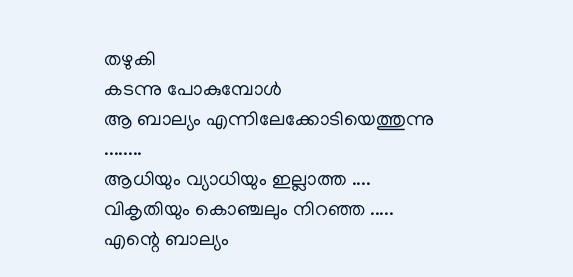തഴുകി
കടന്നു പോകുമ്പോള്‍
ആ ബാല്യം എന്നിലേക്കോടിയെത്തുന്നു ........
ആധിയും വ്യാധിയും ഇല്ലാത്ത ....
വികൃതിയും കൊഞ്ചലും നിറഞ്ഞ .....
എന്റെ ബാല്യം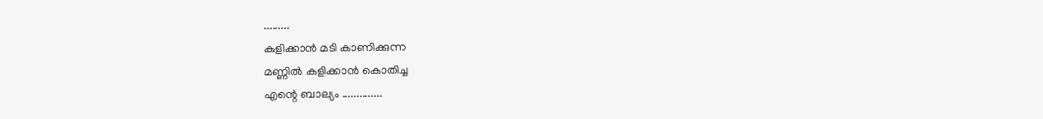.........
കുളിക്കാന്‍ മടി കാണിക്കുന്ന
മണ്ണില്‍ കളിക്കാന്‍ കൊതിച്ച
എന്റെ ബാല്യം ..............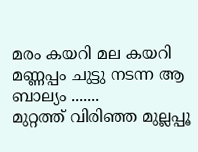മരം കയറി മല കയറി
മണ്ണപ്പം ചുട്ടു നടന്ന ആ ബാല്യം .......
മുറ്റത്ത് വിരിഞ്ഞ മുല്ലപ്പൂ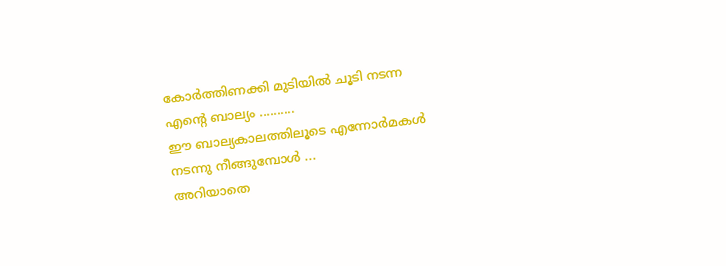കോര്‍ത്തിണക്കി മുടിയില്‍ ചൂടി നടന്ന
എന്റെ ബാല്യം ..........
ഈ ബാല്യകാലത്തിലൂടെ എന്നോര്‍മകള്‍
നടന്നു നീങ്ങുമ്പോള്‍ ...
അറിയാതെ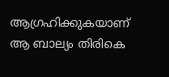ആഗ്രഹിക്കുകയാണ്
ആ ബാല്യം തിരികെ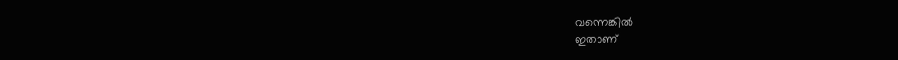വന്നെങ്കില്‍
ഇതാണ്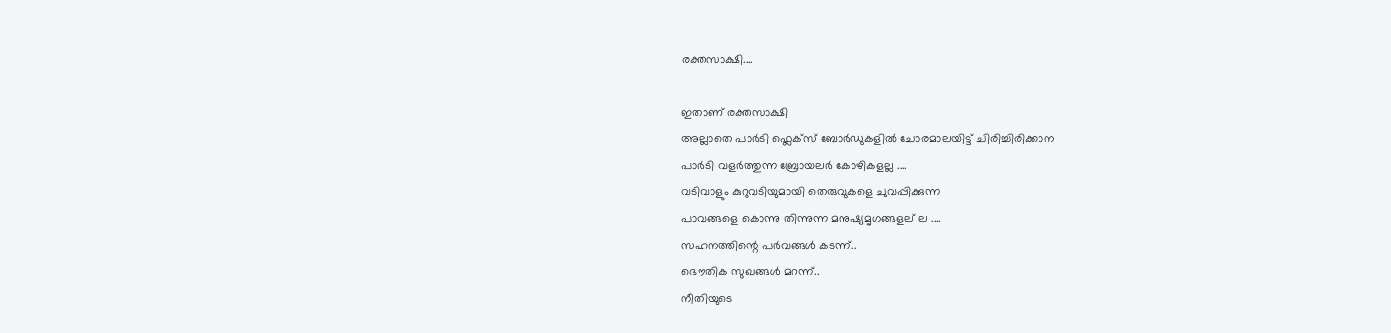രക്തസാക്ഷി....

ഇതാണ് രക്തസാക്ഷി
അല്ലാതെ പാര്‍ടി ഫ്ലെക്സ് ബോര്‍ഡുകളില്‍ ചോരമാലയിട്ട് ചിരിച്ചിരിക്കാന
പാര്‍ടി വളര്‍ത്തുന്ന ബ്രോയലര്‍ കോഴികളല്ല ....
വടിവാളും കുറുവടിയുമായി തെരുവുകളെ ചുവപ്പിക്കുന്ന
പാവങ്ങളെ കൊന്നു തിന്നുന്ന മനുഷ്യമൃഗങ്ങളല് ല ....
സഹനത്തിന്റെ പര്‍വങ്ങള്‍ കടന്ന്..
ഭൌതിക സുഖങ്ങള്‍ മറന്ന്..
നീതിയുടെ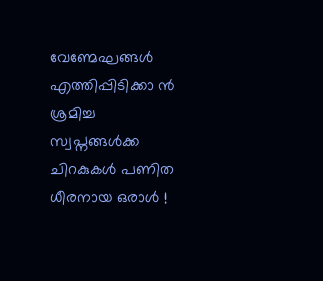വേണ്മേഘങ്ങള്‍
എത്തിപ്പിടിക്കാ ന്‍ ശ്രമിച്ച
സ്വപ്നങ്ങള്‍ക്ക ചിറകുകള്‍ പണിത
ധീരനായ ഒരാള്‍ !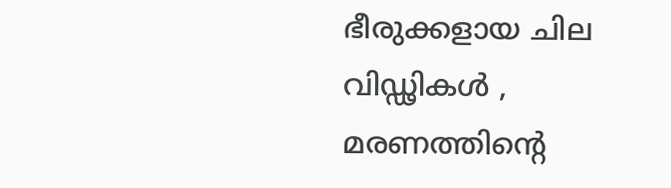ഭീരുക്കളായ ചില വിഡ്ഢികള്‍ ,
മരണത്തിന്റെ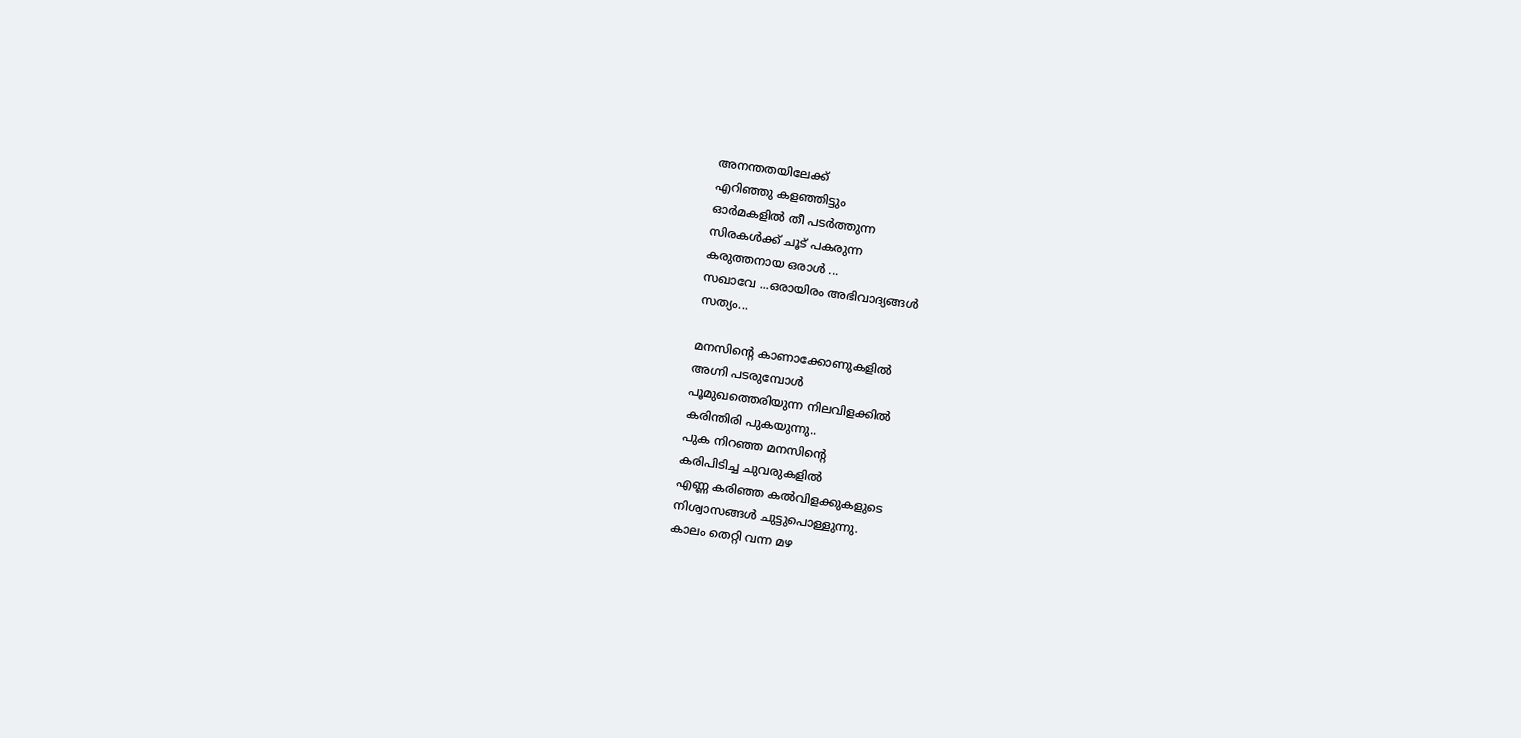അനന്തതയിലേക്ക്
എറിഞ്ഞു കളഞ്ഞിട്ടും
ഓര്‍മകളില്‍ തീ പടര്‍ത്തുന്ന
സിരകള്‍ക്ക് ചൂട് പകരുന്ന
കരുത്തനായ ഒരാള്‍ ...
സഖാവേ ...ഒരായിരം അഭിവാദ്യങ്ങള്‍
സത്യം...

മനസിന്റെ കാണാക്കോണുകളില്‍
അഗ്നി പടരുമ്പോള്‍
പൂമുഖത്തെരിയുന്ന നിലവിളക്കില്‍
കരിന്തിരി പുകയുന്നു..
പുക നിറഞ്ഞ മനസിന്റെ
കരിപിടിച്ച ചുവരുകളില്‍
എണ്ണ കരിഞ്ഞ കല്‍വിളക്കുകളുടെ
നിശ്വാസങ്ങള്‍ ചുട്ടുപൊള്ളുന്നു.
കാലം തെറ്റി വന്ന മഴ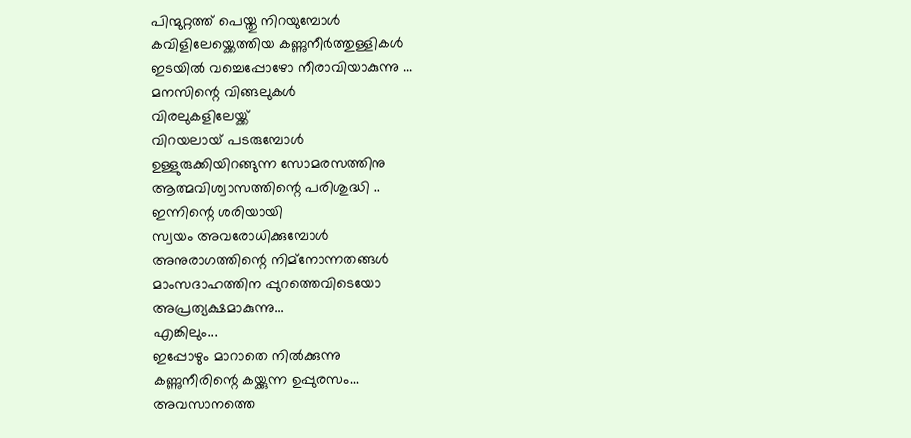പിന്മുറ്റത്ത് പെയ്തു നിറയുമ്പോള്‍
കവിളിലേയ്ക്കെത്തിയ കണ്ണുനീര്‍ത്തുള്ളികള്‍
ഇടയില്‍ വച്ചെപ്പോഴോ നീരാവിയാകുന്നു ...
മനസിന്റെ വിങ്ങലുകള്‍
വിരലുകളിലേയ്ക്ക്
വിറയലായ് പടരുമ്പോള്‍
ഉള്ളുരുക്കിയിറങ്ങുന്ന സോമരസത്തിനു
ആത്മവിശ്വാസത്തിന്റെ പരിശുദ്ധി ..
ഇന്നിന്റെ ശരിയായി
സ്വയം അവരോധിക്കുമ്പോള്‍
അനുരാഗത്തിന്റെ നിമ്നോന്നതങ്ങള്‍
മാംസദാഹത്തിന പ്പുറത്തെവിടെയോ
അപ്രത്യക്ഷമാകുന്നു...
എങ്കിലും...
ഇപ്പോഴും മാറാതെ നില്‍ക്കുന്നു
കണ്ണുനീരിന്റെ കയ്ക്കുന്ന ഉപ്പുരസം...
അവസാനത്തെ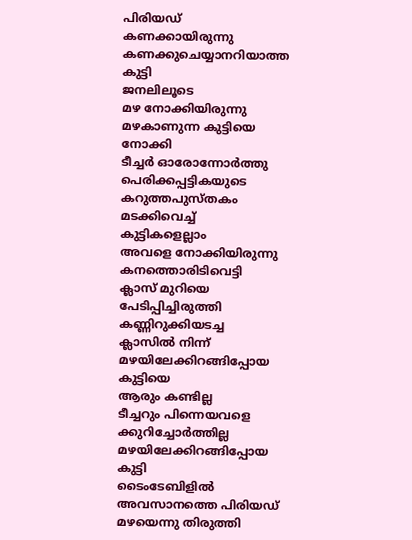പിരിയഡ്
കണക്കായിരുന്നു
കണക്കുചെയ്യാനറിയാത്ത കുട്ടി
ജനലിലൂടെ
മഴ നോക്കിയിരുന്നു
മഴകാണുന്ന കുട്ടിയെ നോക്കി
ടീച്ചര്‍ ഓരോന്നോര്‍ത്തു
പെരിക്കപ്പട്ടികയുടെ
കറുത്തപുസ്തകം മടക്കിവെച്ച്
കുട്ടികളെല്ലാം
അവളെ നോക്കിയിരുന്നു
കനത്തൊരിടിവെട്ടി
ക്ലാസ് മുറിയെ
പേടിപ്പിച്ചിരുത്തി
കണ്ണിറുക്കിയടച്ച
ക്ലാസില്‍ നിന്ന്
മഴയിലേക്കിറങ്ങിപ്പോയ കുട്ടിയെ
ആരും കണ്ടില്ല
ടീച്ചറും പിന്നെയവളെ
ക്കുറിച്ചോര്‍ത്തില്ല
മഴയിലേക്കിറങ്ങിപ്പോയ കുട്ടി
ടൈംടേബിളില്‍
അവസാനത്തെ പിരിയഡ്
മഴയെന്നു തിരുത്തി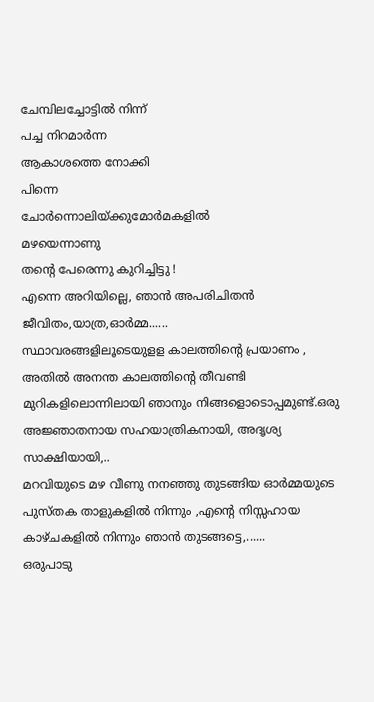ചേമ്പിലച്ചോട്ടില്‍ നിന്ന്
പച്ച നിറമാര്‍ന്ന
ആകാശത്തെ നോക്കി
പിന്നെ
ചോര്‍ന്നൊലിയ്ക്കുമോര്‍മകളില്‍
മഴയെന്നാണു
തന്റെ പേരെന്നു കുറിച്ചിട്ടു !
എന്നെ അറിയില്ലെ, ഞാന്‍ അപരിചിതന്‍
ജീവിതം,യാത്ര,ഓര്‍മ്മ......
സ്ഥാവരങ്ങളിലൂടെയുളള കാലത്തിന്റെ പ്രയാണം ,
അതില്‍ അനന്ത കാലത്തിന്റെ തീവണ്ടി മുറികളിലൊന്നിലായി ഞാനും നിങ്ങളൊടൊപ്പമുണ്ട്.ഒരു അജ്ഞാതനായ സഹയാത്രികനായി, അദൃശ്യ സാക്ഷിയായി,..
മറവിയുടെ മഴ വീണു നനഞ്ഞു തുടങ്ങിയ ഓര്‍മ്മയുടെ പുസ്തക താളുകളില്‍ നിന്നും ,എന്റെ നിസ്സഹായ കാഴ്ചകളില്‍ നിന്നും ഞാന്‍ തുടങ്ങട്ടെ,......
ഒരുപാടു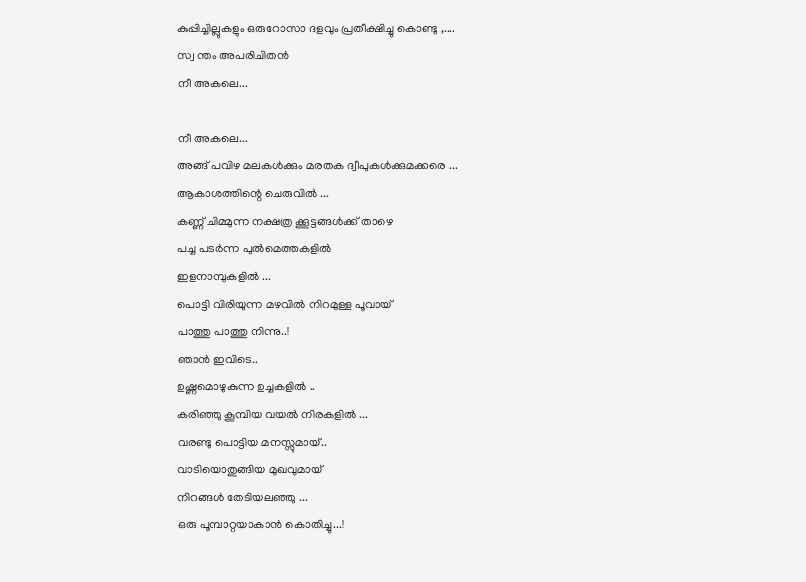കുപ്പിച്ചില്ലുകളും ഒരുറോസാ ദളവും പ്രതീക്ഷിച്ചു കൊണ്ടു ,....
സ്വ ന്തം അപരിചിതന്‍
നീ അകലെ...

നീ അകലെ...
അങ്ങ് പവിഴ മലകള്‍ക്കും മരതക ദ്വീപുകള്‍ക്കുമക്കരെ ...
ആകാശത്തിന്റെ ചെരുവില്‍ ...
കണ്ണ് ചിമ്മുന്ന നക്ഷത്ര ക്കൂട്ടങ്ങള്‍ക്ക് താഴെ
പച്ച പടര്‍ന്ന പുല്‍മെത്തകളില്‍
ഇളനാമ്പുകളില്‍ ...
പൊട്ടി വിരിയുന്ന മഴവില്‍ നിറമുള്ള പൂവായ്
പാത്തു പാത്തു നിന്നു..!
ഞാന്‍ ഇവിടെ..
ഉഷ്ണമൊഴുകുന്ന ഉച്ചകളില്‍ ..
കരിഞ്ഞു കൂമ്പിയ വയല്‍ നിരകളില്‍ ...
വരണ്ടു പൊട്ടിയ മനസ്സുമായ്..
വാടിയൊതുങ്ങിയ മുഖവുമായ്
നിറങ്ങള്‍ തേടിയലഞ്ഞു ...
ഒരു പൂമ്പാറ്റയാകാന്‍ കൊതിച്ചു...!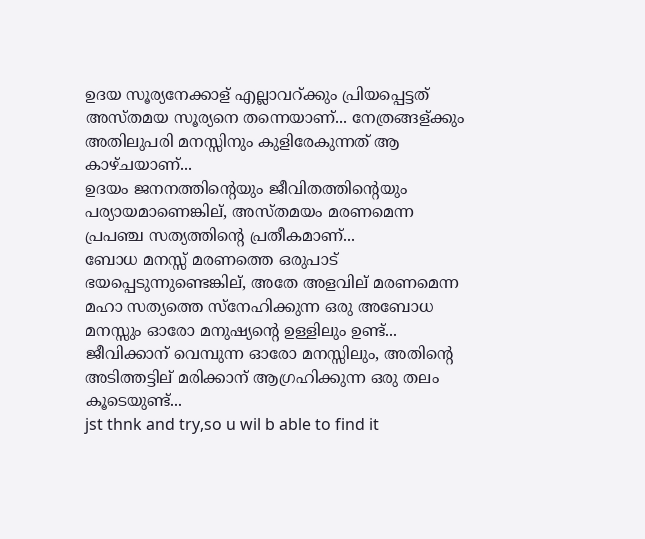ഉദയ സൂര്യനേക്കാള് എല്ലാവറ്ക്കും പ്രിയപ്പെട്ടത് അസ്തമയ സൂര്യനെ തന്നെയാണ്... നേത്രങ്ങള്ക്കും അതിലുപരി മനസ്സിനും കുളിരേകുന്നത് ആ കാഴ്ചയാണ്...
ഉദയം ജനനത്തിന്റെയും ജീവിതത്തിന്റെയും പര്യായമാണെങ്കില്, അസ്തമയം മരണമെന്ന പ്രപഞ്ച സത്യത്തിന്റെ പ്രതീകമാണ്...
ബോധ മനസ്സ് മരണത്തെ ഒരുപാട് ഭയപ്പെടുന്നുണ്ടെങ്കില്, അതേ അളവില് മരണമെന്ന മഹാ സത്യത്തെ സ്നേഹിക്കുന്ന ഒരു അബോധ മനസ്സും ഓരോ മനുഷ്യന്റെ ഉള്ളിലും ഉണ്ട്... ജീവിക്കാന് വെമ്പുന്ന ഓരോ മനസ്സിലും, അതിന്റെ അടിത്തട്ടില് മരിക്കാന് ആഗ്രഹിക്കുന്ന ഒരു തലം കൂടെയുണ്ട്...
jst thnk and try,so u wil b able to find it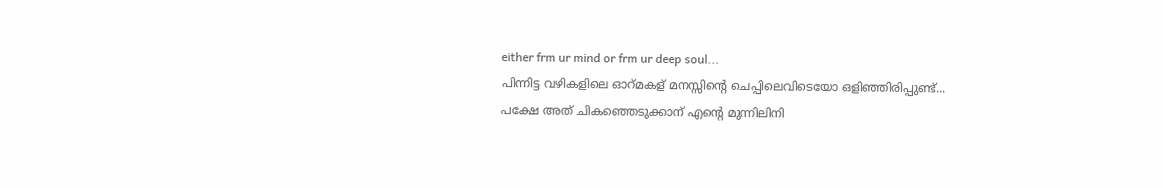either frm ur mind or frm ur deep soul...
പിന്നിട്ട വഴികളിലെ ഓറ്മകള് മനസ്സിന്റെ ചെപ്പിലെവിടെയോ ഒളിഞ്ഞിരിപ്പുണ്ട്...
പക്ഷേ അത് ചികഞ്ഞെടുക്കാന് എന്റെ മുന്നിലിനി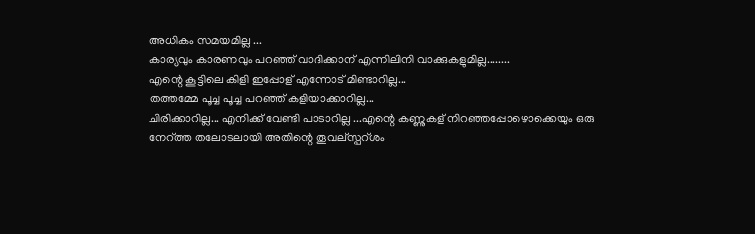അധികം സമയമില്ല ...
കാര്യവും കാരണവും പറഞ്ഞ് വാദിക്കാന് എന്നിലിനി വാക്കുകളുമില്ല........
എന്റെ കൂട്ടിലെ കിളി ഇപ്പോള് എന്നോട് മിണ്ടാറില്ല...
തത്തമ്മേ പൂച്ച പൂച്ച പറഞ്ഞ് കളിയാക്കാറില്ല...
ചിരിക്കാറില്ല... എനിക്ക് വേണ്ടി പാടാറില്ല ...എന്റെ കണ്ണുകള് നിറഞ്ഞപ്പോഴൊക്കെയും ഒരു നേറ്ത്ത തലോടലായി അതിന്റെ തൂവല്സ്പറ്ശം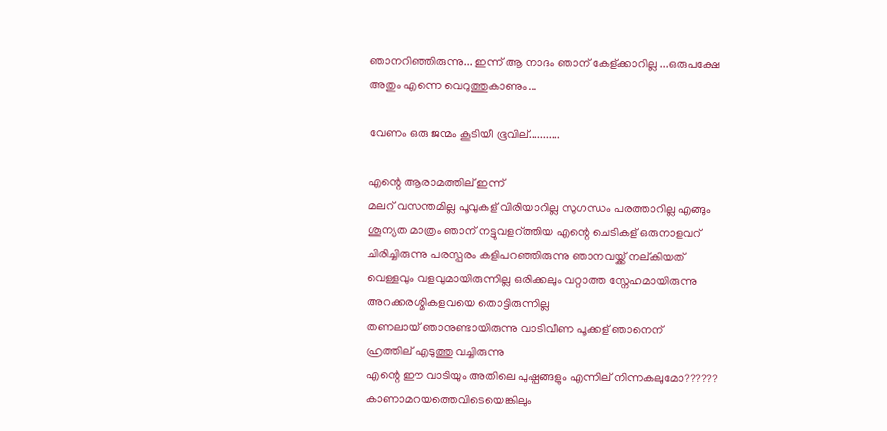ഞാനറിഞ്ഞിരുന്നു... ഇന്ന് ആ നാദം ഞാന് കേള്ക്കാറില്ല ...ഒരുപക്ഷേ അതും എന്നെ വെറുത്തുകാണും...

വേണം ഒരു ജന്മം കൂടിയീ ഭൂവില്...........

എന്റെ ആരാമത്തില് ഇന്ന്
മലറ് വസന്തമില്ല പൂവുകള് വിരിയാറില്ല സുഗന്ധം പരത്താറില്ല എങ്ങും ശൂന്യത മാത്രം ഞാന് നട്ടുവളറ്ത്തിയ എന്റെ ചെടികള് ഒരുനാളവറ് ചിരിച്ചിരുന്നു പരസ്പരം കളിപറഞ്ഞിരുന്നു ഞാനവയ്ക്ക് നല്കിയത്
വെള്ളവും വളവുമായിരുന്നില്ല ഒരിക്കലും വറ്റാത്ത സ്നേഹമായിരുന്നു അറക്കരശ്മികളവയെ തൊട്ടിരുന്നില്ല
തണലായ് ഞാനുണ്ടായിരുന്നു വാടിവീണ പൂക്കള് ഞാനെന്
ഹ്രത്തില് എടുത്തു വച്ചിരുന്നു
എന്റെ ഈ വാടിയും അതിലെ പുഷ്പങ്ങളും എന്നില് നിന്നകലുമോ?????? കാണാമറയത്തെവിടെയെങ്കിലും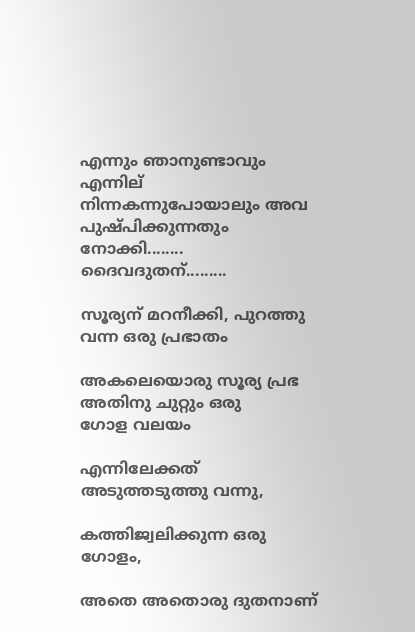എന്നും ഞാനുണ്ടാവും എന്നില് നിന്നകന്നുപോയാലും അവ പുഷ്പിക്കുന്നതും നോക്കി........
ദൈവദുതന്.........

സൂര്യന് മറനീക്കി, പുറത്തു വന്ന ഒരു പ്രഭാതം

അകലെയൊരു സൂര്യ പ്രഭ
അതിനു ചുറ്റും ഒരു
ഗോള വലയം

എന്നിലേക്കത് അടുത്തടുത്തു വന്നു,

കത്തിജ്വലിക്കുന്ന ഒരു ഗോളം,

അതെ അതൊരു ദുതനാണ്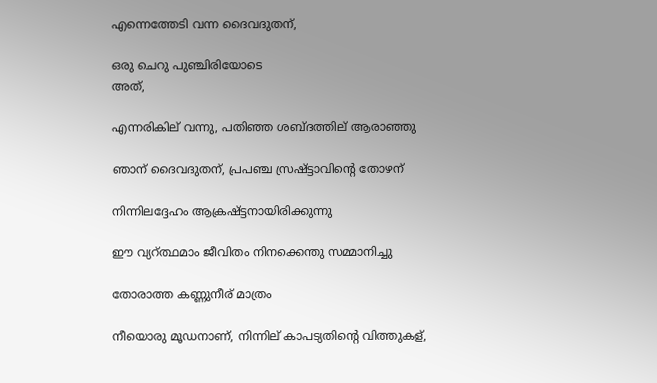എന്നെത്തേടി വന്ന ദൈവദുതന്,

ഒരു ചെറു പുഞ്ചിരിയോടെ
അത്,

എന്നരികില് വന്നു, പതിഞ്ഞ ശബ്ദത്തില് ആരാഞ്ഞു

ഞാന് ദൈവദുതന്, പ്രപഞ്ച സ്രഷ്ട്ടാവിന്റെ തോഴന്

നിന്നിലദ്ദേഹം ആക്രഷ്ട്ടനായിരിക്കുന്നു

ഈ വ്യറ്ത്ഥമാം ജീവിതം നിനക്കെന്തു സമ്മാനിച്ചു

തോരാത്ത കണ്ണുനീര് മാത്രം

നീയൊരു മൂഡനാണ്, നിന്നില് കാപട്യതിന്റെ വിത്തുകള്,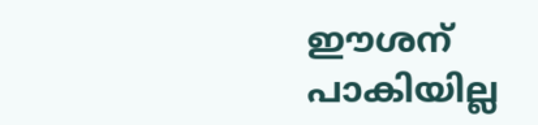ഈശന് പാകിയില്ല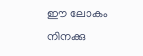ഈ ലോകം നിനക്കു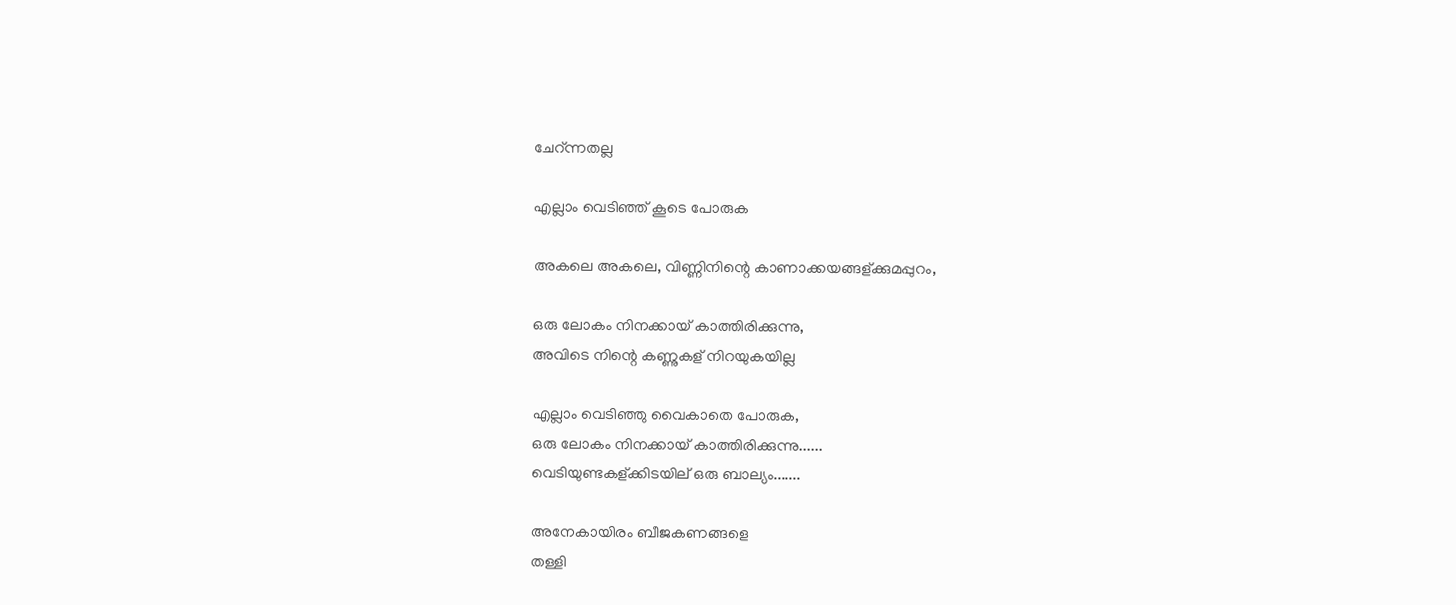ചേറ്ന്നതല്ല

എല്ലാം വെടിഞ്ഞ് കൂടെ പോരുക

അകലെ അകലെ, വിണ്ണിനിന്റെ കാണാക്കയങ്ങള്ക്കുമപ്പുറം,

ഒരു ലോകം നിനക്കായ് കാത്തിരിക്കുന്നു,
അവിടെ നിന്റെ കണ്ണുകള് നിറയുകയില്ല

എല്ലാം വെടിഞ്ഞു വൈകാതെ പോരുക,
ഒരു ലോകം നിനക്കായ് കാത്തിരിക്കുന്നു......
വെടിയുണ്ടകള്ക്കിടയില് ഒരു ബാല്യം.......

അനേകായിരം ബീജകണങ്ങളെ
തള്ളി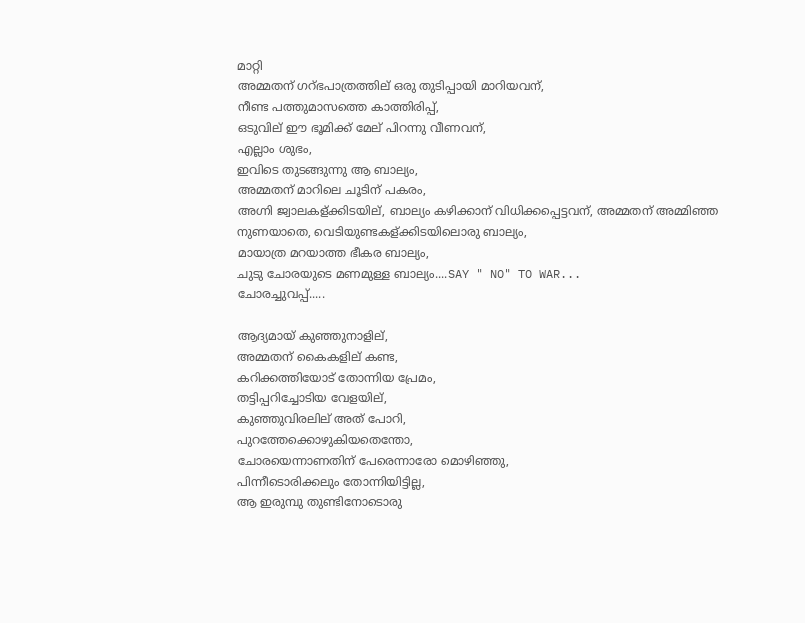മാറ്റി
അമ്മതന് ഗറ്ഭപാത്രത്തില് ഒരു തുടിപ്പായി മാറിയവന്,
നീണ്ട പത്തുമാസത്തെ കാത്തിരിപ്പ്,
ഒടുവില് ഈ ഭൂമിക്ക് മേല് പിറന്നു വീണവന്,
എല്ലാം ശുഭം,
ഇവിടെ തുടങ്ങുന്നു ആ ബാല്യം,
അമ്മതന് മാറിലെ ചൂടിന് പകരം,
അഗ്നി ജ്വാലകള്ക്കിടയില്, ബാല്യം കഴിക്കാന് വിധിക്കപ്പെട്ടവന്, അമ്മതന് അമ്മിഞ്ഞ നുണയാതെ, വെടിയുണ്ടകള്ക്കിടയിലൊരു ബാല്യം,
മായാത്ര മറയാത്ത ഭീകര ബാല്യം,
ചുടു ചോരയുടെ മണമുള്ള ബാല്യം....SAY " NO" TO WAR...
ചോരച്ചുവപ്പ്.....

ആദ്യമായ് കുഞ്ഞുനാളില്,
അമ്മതന് കൈകളില് കണ്ട,
കറിക്കത്തിയോട് തോന്നിയ പ്രേമം,
തട്ടിപ്പറിച്ചോടിയ വേളയില്,
കുഞ്ഞുവിരലില് അത് പോറി,
പുറത്തേക്കൊഴുകിയതെന്തോ,
ചോരയെന്നാണതിന് പേരെന്നാരോ മൊഴിഞ്ഞു,
പിന്നീടൊരിക്കലും തോന്നിയിട്ടില്ല,
ആ ഇരുമ്പു തുണ്ടിനോടൊരു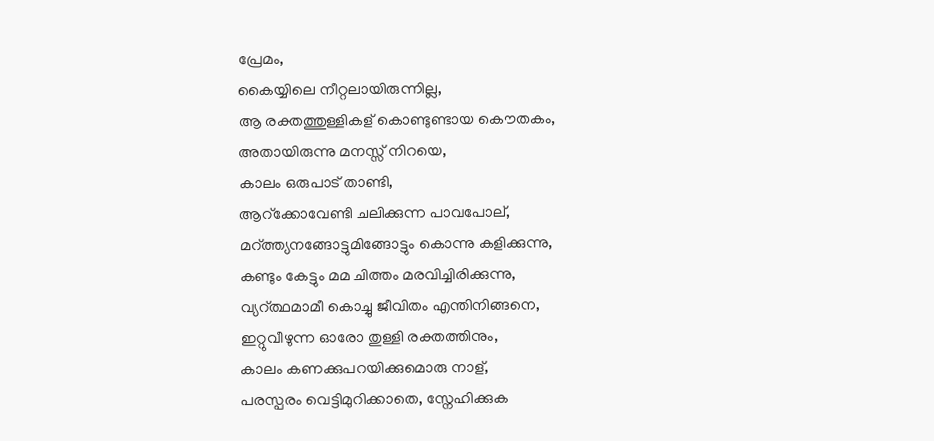പ്രേമം,
കൈയ്യിലെ നീറ്റലായിരുന്നില്ല,
ആ രക്തത്തുള്ളികള് കൊണ്ടുണ്ടായ കൌതകം,
അതായിരുന്നു മനസ്സ് നിറയെ,
കാലം ഒരുപാട് താണ്ടി,
ആറ്ക്കോവേണ്ടി ചലിക്കുന്ന പാവപോല്,
മറ്ത്ത്യനങ്ങോട്ടുമിങ്ങോട്ടും കൊന്നു കളിക്കുന്നു,
കണ്ടും കേട്ടും മമ ചിത്തം മരവിച്ചിരിക്കുന്നു,
വ്യറ്ത്ഥമാമീ കൊച്ചു ജീവിതം എന്തിനിങ്ങനെ,
ഇറ്റുവീഴുന്ന ഓരോ തുള്ളി രക്തത്തിനും,
കാലം കണക്കുപറയിക്കുമൊരു നാള്,
പരസ്പരം വെട്ടിമുറിക്കാതെ, സ്നേഹിക്കുക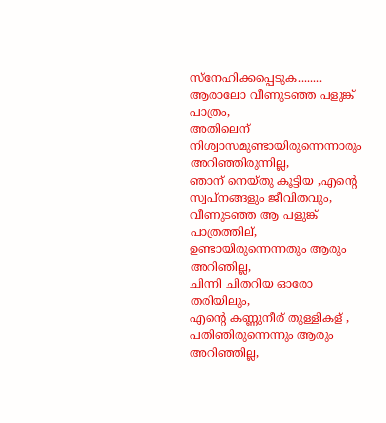സ്നേഹിക്കപ്പെടുക........
ആരാലോ വീണുടഞ്ഞ പളുങ്ക് പാത്രം,
അതിലെന് നിശ്വാസമുണ്ടായിരുന്നെന്നാരും അറിഞ്ഞിരുന്നില്ല,
ഞാന് നെയ്തു കൂട്ടിയ ,എന്റെ സ്വപ്നങ്ങളും ജീവിതവും,
വീണുടഞ്ഞ ആ പളുങ്ക് പാത്രത്തില്, ഉണ്ടായിരുന്നെന്നതും ആരും അറിഞില്ല,
ചിന്നി ചിതറിയ ഓരോ തരിയിലും,
എന്റെ കണ്ണുനീര് തുള്ളികള് , പതിഞിരുന്നെന്നും ആരും അറിഞ്ഞില്ല,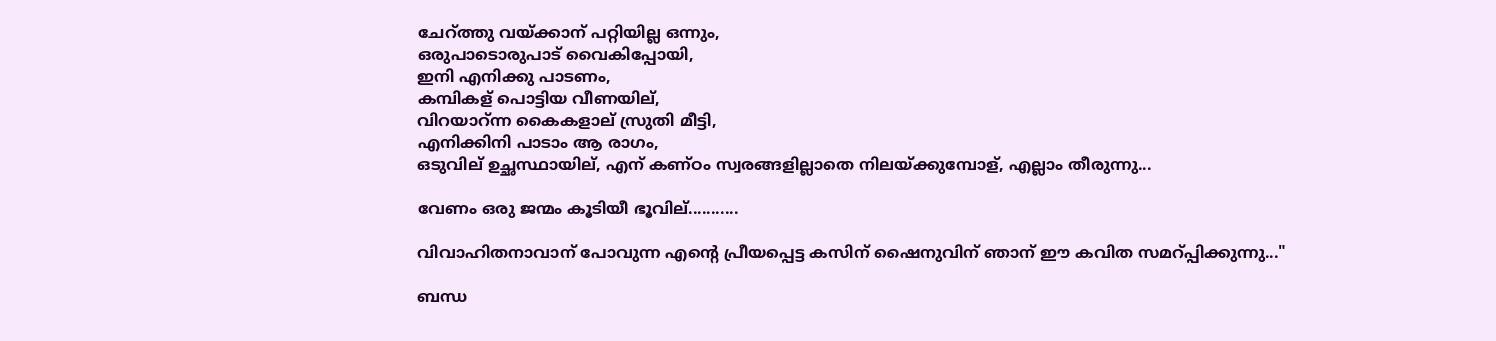ചേറ്ത്തു വയ്ക്കാന് പറ്റിയില്ല ഒന്നും,
ഒരുപാടൊരുപാട് വൈകിപ്പോയി,
ഇനി എനിക്കു പാടണം,
കമ്പികള് പൊട്ടിയ വീണയില്,
വിറയാറ്ന്ന കൈകളാല് സ്രുതി മീട്ടി,
എനിക്കിനി പാടാം ആ രാഗം,
ഒടുവില് ഉച്ഛസ്ഥായില്, എന് കണ്ഠം സ്വരങ്ങളില്ലാതെ നിലയ്ക്കുമ്പോള്, എല്ലാം തീരുന്നു...

വേണം ഒരു ജന്മം കൂടിയീ ഭൂവില്...........

വിവാഹിതനാവാന് പോവുന്ന എന്റെ പ്രീയപ്പെട്ട കസിന് ഷൈനുവിന് ഞാന് ഈ കവിത സമറ്പ്പിക്കുന്നു..."

ബന്ധ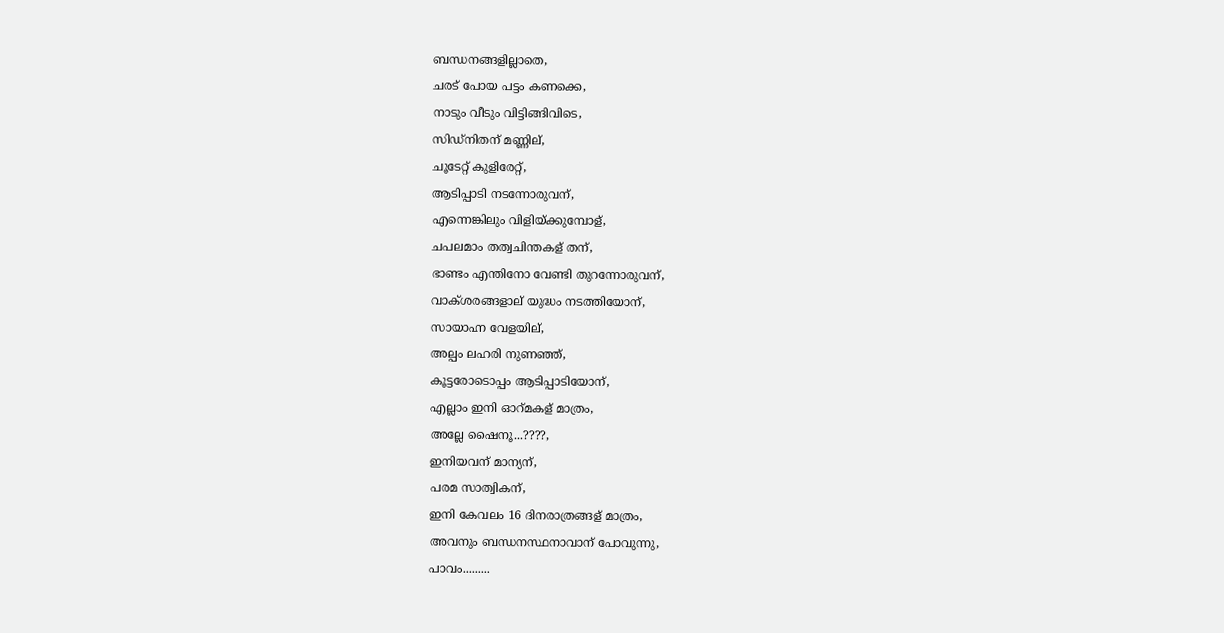ബന്ധനങ്ങളില്ലാതെ,
ചരട് പോയ പട്ടം കണക്കെ,
നാടും വീടും വിട്ടിങ്ങിവിടെ,
സിഡ്നിതന് മണ്ണില്,
ചൂടേറ്റ് കുളിരേറ്റ്,
ആടിപ്പാടി നടന്നോരുവന്,
എന്നെങ്കിലും വിളിയ്ക്കുമ്പോള്,
ചപലമാം തത്വചിന്തകള് തന്,
ഭാണ്ടം എന്തിനോ വേണ്ടി തുറന്നോരുവന്,
വാക്ശരങ്ങളാല് യുദ്ധം നടത്തിയോന്,
സായാഹ്ന വേളയില്,
അല്പം ലഹരി നുണഞ്ഞ്,
കൂട്ടരോടൊപ്പം ആടിപ്പാടിയോന്,
എല്ലാം ഇനി ഓറ്മകള് മാത്രം,
അല്ലേ ഷൈനൂ...????,
ഇനിയവന് മാന്യന്,
പരമ സാത്വികന്,
ഇനി കേവലം 16 ദിനരാത്രങ്ങള് മാത്രം,
അവനും ബന്ധനസ്ഥനാവാന് പോവുന്നു,
പാവം.........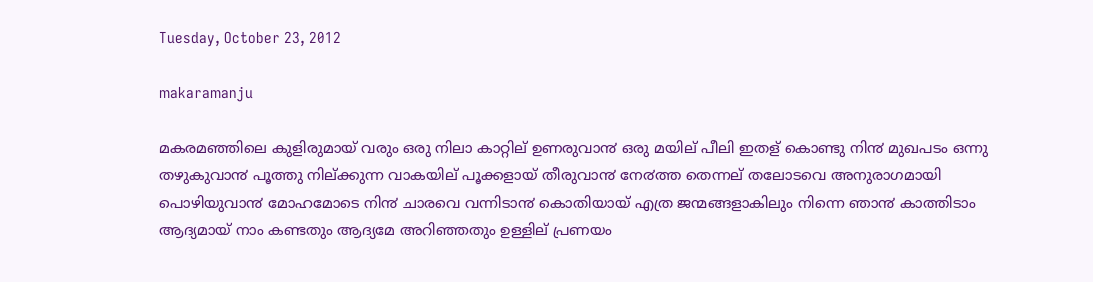Tuesday, October 23, 2012

makaramanju

മകരമഞ്ഞിലെ കുളിരുമായ് വരും ഒരു നിലാ കാറ്റില് ഉണരുവാ൯ ഒരു മയില് പീലി ഇതള് കൊണ്ടു നി൯ മുഖപടം ഒന്നു തഴുകുവാ൯ പൂത്തു നില്ക്കുന്ന വാകയില് പൂക്കളായ് തീരുവാ൯ നേ൪ത്ത തെന്നല് തലോടവെ അനുരാഗമായി പൊഴിയുവാ൯ മോഹമോടെ നി൯ ചാരവെ വന്നിടാ൯ കൊതിയായ് എത്ര ജന്മങ്ങളാകിലും നിന്നെ ഞാ൯ കാത്തിടാം ആദ്യമായ് നാം കണ്ടതും ആദ്യമേ അറിഞ്ഞതും ഉള്ളില് പ്രണയം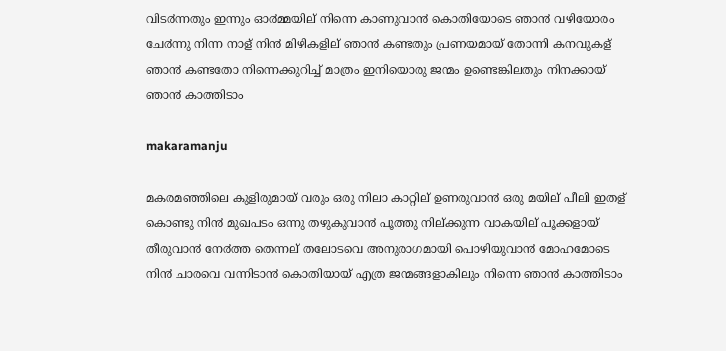വിട൪ന്നതും ഇന്നും ഓ൪മ്മയില് നിന്നെ കാണുവാ൯ കൊതിയോടെ ഞാ൯ വഴിയോരം ചേ൪ന്നു നിന്ന നാള് നി൯ മിഴികളില് ഞാ൯ കണ്ടതും പ്രണയമായ് തോന്നി കനവുകള് ഞാ൯ കണ്ടതോ നിന്നെക്കുറിച്ച് മാത്രം ഇനിയൊരു ജന്മം ഉണ്ടെങ്കിലതും നിനക്കായ് ഞാ൯ കാത്തിടാം

makaramanju

മകരമഞ്ഞിലെ കുളിരുമായ് വരും ഒരു നിലാ കാറ്റില് ഉണരുവാ൯ ഒരു മയില് പീലി ഇതള് കൊണ്ടു നി൯ മുഖപടം ഒന്നു തഴുകുവാ൯ പൂത്തു നില്ക്കുന്ന വാകയില് പൂക്കളായ് തീരുവാ൯ നേ൪ത്ത തെന്നല് തലോടവെ അനുരാഗമായി പൊഴിയുവാ൯ മോഹമോടെ നി൯ ചാരവെ വന്നിടാ൯ കൊതിയായ് എത്ര ജന്മങ്ങളാകിലും നിന്നെ ഞാ൯ കാത്തിടാം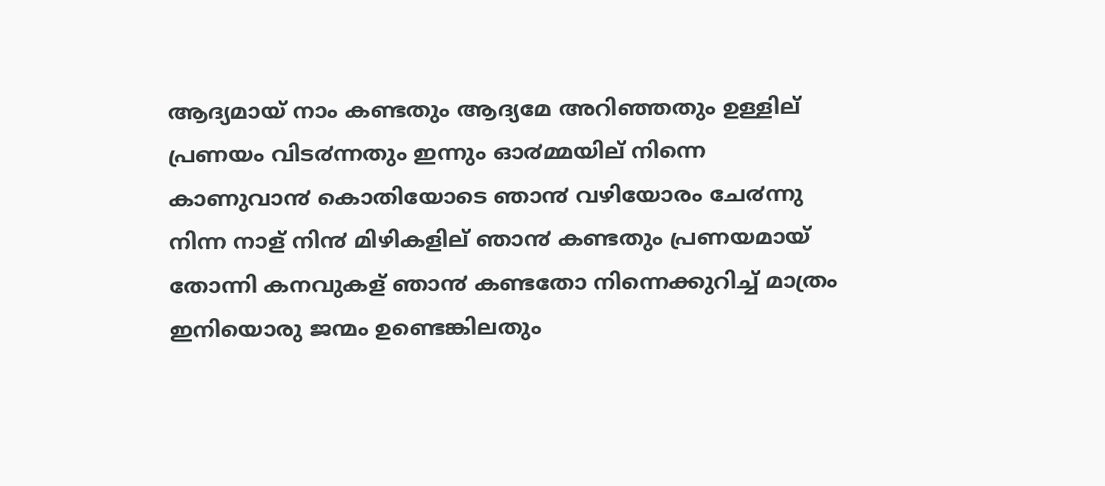ആദ്യമായ് നാം കണ്ടതും ആദ്യമേ അറിഞ്ഞതും ഉള്ളില് പ്രണയം വിട൪ന്നതും ഇന്നും ഓ൪മ്മയില് നിന്നെ കാണുവാ൯ കൊതിയോടെ ഞാ൯ വഴിയോരം ചേ൪ന്നു നിന്ന നാള് നി൯ മിഴികളില് ഞാ൯ കണ്ടതും പ്രണയമായ് തോന്നി കനവുകള് ഞാ൯ കണ്ടതോ നിന്നെക്കുറിച്ച് മാത്രം ഇനിയൊരു ജന്മം ഉണ്ടെങ്കിലതും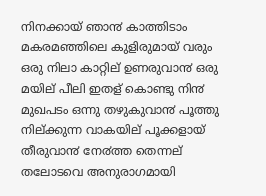നിനക്കായ് ഞാ൯ കാത്തിടാം
മകരമഞ്ഞിലെ കുളിരുമായ് വരും ഒരു നിലാ കാറ്റില് ഉണരുവാ൯ ഒരു മയില് പീലി ഇതള് കൊണ്ടു നി൯ മുഖപടം ഒന്നു തഴുകുവാ൯ പൂത്തു നില്ക്കുന്ന വാകയില് പൂക്കളായ് തീരുവാ൯ നേ൪ത്ത തെന്നല് തലോടവെ അനുരാഗമായി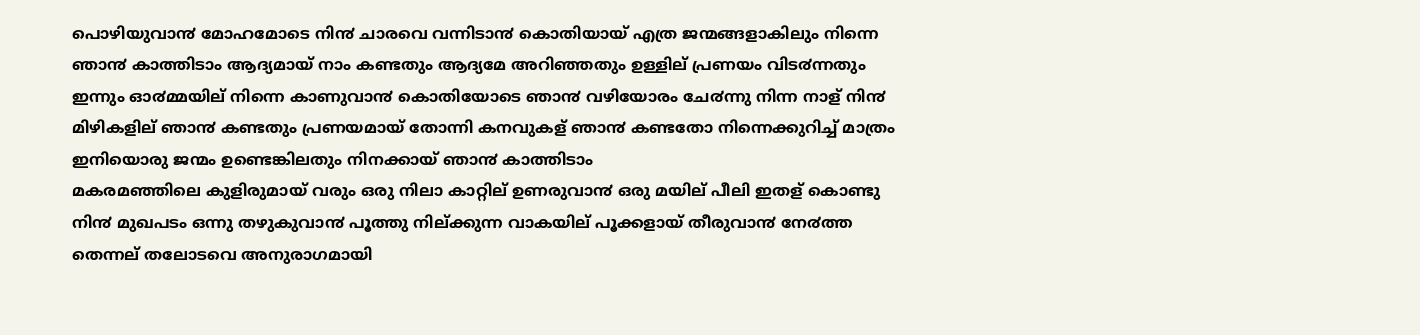പൊഴിയുവാ൯ മോഹമോടെ നി൯ ചാരവെ വന്നിടാ൯ കൊതിയായ് എത്ര ജന്മങ്ങളാകിലും നിന്നെ ഞാ൯ കാത്തിടാം ആദ്യമായ് നാം കണ്ടതും ആദ്യമേ അറിഞ്ഞതും ഉള്ളില് പ്രണയം വിട൪ന്നതും ഇന്നും ഓ൪മ്മയില് നിന്നെ കാണുവാ൯ കൊതിയോടെ ഞാ൯ വഴിയോരം ചേ൪ന്നു നിന്ന നാള് നി൯ മിഴികളില് ഞാ൯ കണ്ടതും പ്രണയമായ് തോന്നി കനവുകള് ഞാ൯ കണ്ടതോ നിന്നെക്കുറിച്ച് മാത്രം ഇനിയൊരു ജന്മം ഉണ്ടെങ്കിലതും നിനക്കായ് ഞാ൯ കാത്തിടാം
മകരമഞ്ഞിലെ കുളിരുമായ് വരും ഒരു നിലാ കാറ്റില് ഉണരുവാ൯ ഒരു മയില് പീലി ഇതള് കൊണ്ടു നി൯ മുഖപടം ഒന്നു തഴുകുവാ൯ പൂത്തു നില്ക്കുന്ന വാകയില് പൂക്കളായ് തീരുവാ൯ നേ൪ത്ത തെന്നല് തലോടവെ അനുരാഗമായി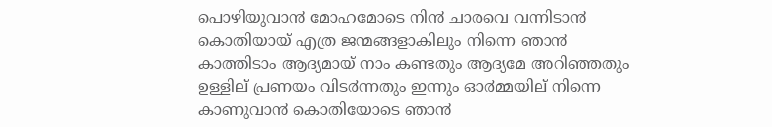പൊഴിയുവാ൯ മോഹമോടെ നി൯ ചാരവെ വന്നിടാ൯ കൊതിയായ് എത്ര ജന്മങ്ങളാകിലും നിന്നെ ഞാ൯ കാത്തിടാം ആദ്യമായ് നാം കണ്ടതും ആദ്യമേ അറിഞ്ഞതും ഉള്ളില് പ്രണയം വിട൪ന്നതും ഇന്നും ഓ൪മ്മയില് നിന്നെ കാണുവാ൯ കൊതിയോടെ ഞാ൯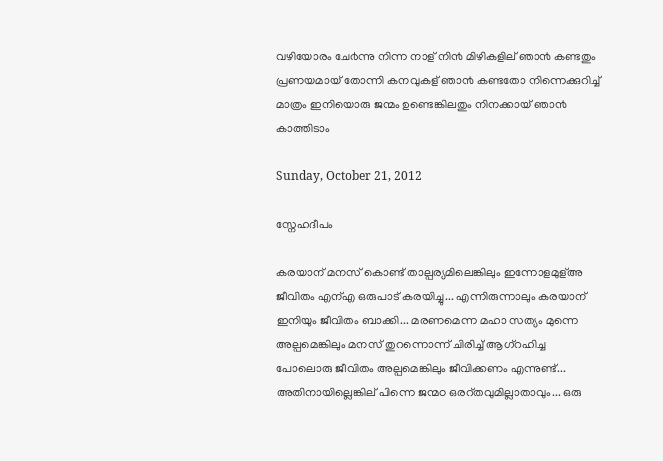വഴിയോരം ചേ൪ന്നു നിന്ന നാള് നി൯ മിഴികളില് ഞാ൯ കണ്ടതും പ്രണയമായ് തോന്നി കനവുകള് ഞാ൯ കണ്ടതോ നിന്നെക്കുറിച്ച് മാത്രം ഇനിയൊരു ജന്മം ഉണ്ടെങ്കിലതും നിനക്കായ് ഞാ൯ കാത്തിടാം

Sunday, October 21, 2012

സ്നേഹദീപം

കരയാന് മനസ് കൊണ്ട് താല്പര്യമിലെങ്കിലും ഇന്നോളമുള്അ ജീവിതം എന്എ ഒരുപാട് കരയിച്ചു... എന്നിരുന്നാലും കരയാന് ഇനിയും ജീവിതം ബാക്കി... മരണമെന്ന മഹാ സത്യം മുന്നെ അല്പമെങ്കിലും മനസ് തുറന്നൊന്ന് ചിരിച്ച് ആഗ്റഹിച്ച പോലൊരു ജീവിതം അല്പമെങ്കിലും ജീവിക്കണം എന്നുണ്ട്... അതിനായില്ലെങ്കില് പിന്നെ ജന്മഠ ഒരറ്തവുമില്ലാതാവും... ഒരു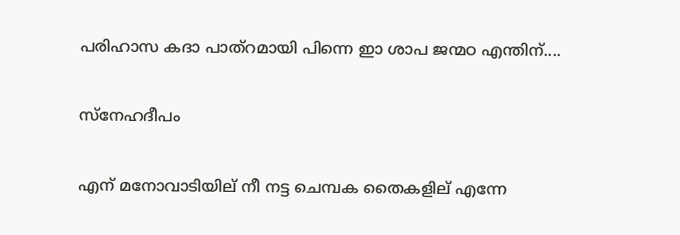പരിഹാസ കദാ പാത്റമായി പിന്നെ ഇാ ശാപ ജന്മഠ എന്തിന്....

സ്നേഹദീപം

എന് മനോവാടിയില് നീ നട്ട ചെമ്പക തൈകളില് എന്നേ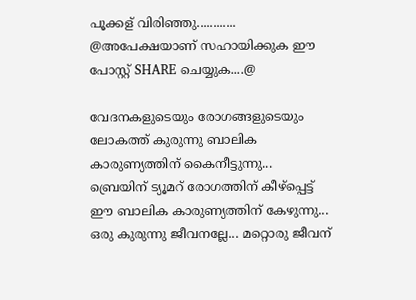പൂക്കള് വിരിഞ്ഞു............
@അപേക്ഷയാണ് സഹായിക്കുക ഈ പോസ്റ്റ് SHARE ചെയ്യുക....@

വേദനകളുടെയും രോഗങ്ങളുടെയും ലോകത്ത് കുരുന്നു ബാലിക കാരുണ്യത്തിന് കൈനീട്ടുന്നു... ബ്രെയിന് ട്യൂമറ് രോഗത്തിന് കീഴ്പ്പെട്ട് ഈ ബാലിക കാരുണ്യത്തിന് കേഴുന്നു... ഒരു കുരുന്നു ജീവനല്ലേ... മറ്റൊരു ജീവന്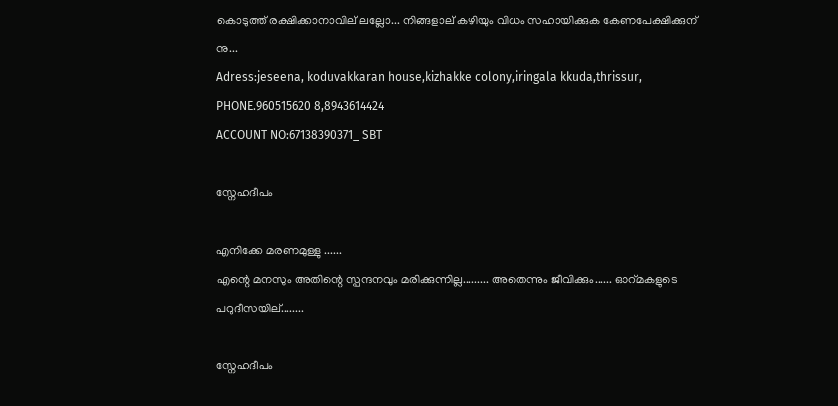കൊടുത്ത് രക്ഷിക്കാനാവില് ലല്ലോ... നിങ്ങളാല് കഴിയും വിധം സഹായിക്കുക കേണപേക്ഷിക്കുന് നു...
Adress:jeseena, koduvakkaran house,kizhakke colony,iringala kkuda,thrissur, PHONE.960515620 8,8943614424
ACCOUNT NO:67138390371_ SBT

സ്നേഹദീപം

എനിക്കേ മരണമുള്ളു ......
എന്റെ മനസും അതിന്റെ സ്പന്ദനവും മരിക്കുന്നില്ല......... അതെന്നും ജീവിക്കും...... ഓറ്മകളുടെ പറുദീസയില്........

സ്നേഹദീപം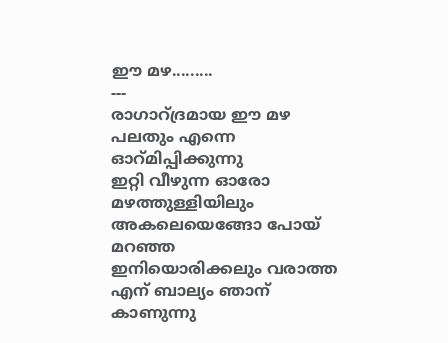ഈ മഴ.........
---
രാഗാറ്ദ്രമായ ഈ മഴ പലതും എന്നെ ഓറ്മിപ്പിക്കുന്നു
ഇറ്റി വീഴുന്ന ഓരോ മഴത്തുള്ളിയിലും അകലെയെങ്ങോ പോയ് മറഞ്ഞ
ഇനിയൊരിക്കലും വരാത്ത
എന് ബാല്യം ഞാന് കാണുന്നു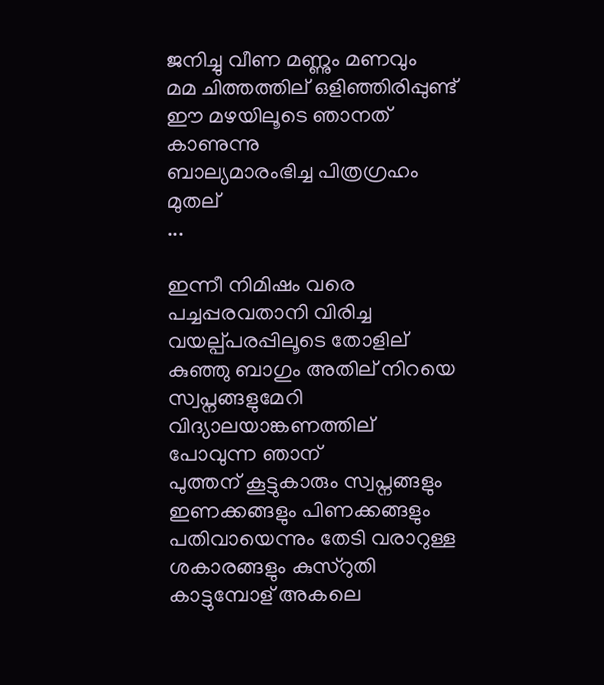ജനിച്ചു വീണ മണ്ണും മണവും
മമ ചിത്തത്തില് ഒളിഞ്ഞിരിപ്പുണ്ട്
ഈ മഴയിലൂടെ ഞാനത് കാണുന്നു
ബാല്യമാരംഭിച്ച പിത്രഗ്രഹം മുതല്
...

ഇന്നീ നിമിഷം വരെ പച്ചപ്പരവതാനി വിരിച്ച വയല്പ്പരപ്പിലൂടെ തോളില് കുഞ്ഞു ബാഗും അതില് നിറയെ സ്വപ്നങ്ങളുമേറി വിദ്യാലയാങ്കണത്തില് പോവുന്ന ഞാന്
പുത്തന് കൂട്ടുകാരും സ്വപ്നങ്ങളും ഇണക്കങ്ങളും പിണക്കങ്ങളും പതിവായെന്നും തേടി വരാറുള്ള ശകാരങ്ങളും കുസ്റുതി കാട്ടുമ്പോള് അകലെ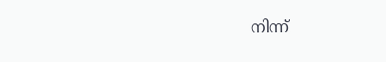നിന്ന്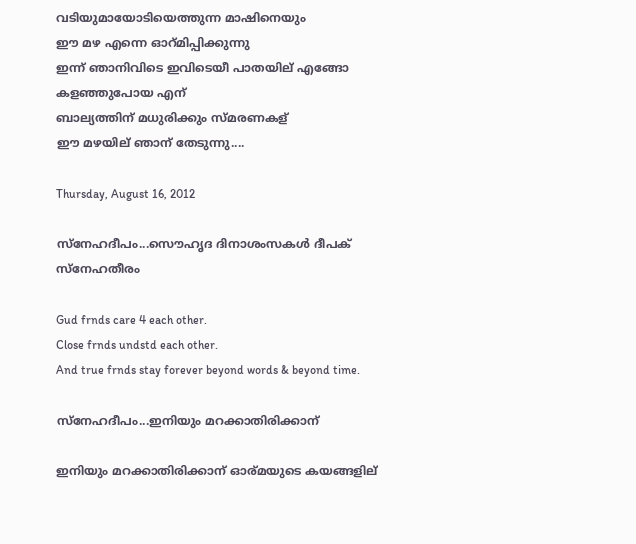വടിയുമായോടിയെത്തുന്ന മാഷിനെയും
ഈ മഴ എന്നെ ഓറ്മിപ്പിക്കുന്നു
ഇന്ന് ഞാനിവിടെ ഇവിടെയീ പാതയില് എങ്ങോ കളഞ്ഞുപോയ എന്
ബാല്യത്തിന് മധുരിക്കും സ്മരണകള്
ഈ മഴയില് ഞാന് തേടുന്നു....

Thursday, August 16, 2012

സ്നേഹദീപം...സൌഹൃദ ദിനാശംസകള്‍ ദീപക് സ്നേഹതീരം

Gud frnds care 4 each other.
Close frnds undstd each other.
And true frnds stay forever beyond words & beyond time.

സ്നേഹദീപം...ഇനിയും മറക്കാതിരിക്കാന്

ഇനിയും മറക്കാതിരിക്കാന് ഓര്മയുടെ കയങ്ങളില്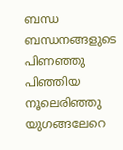ബന്ധ ബന്ധനങ്ങളുടെ പിണഞ്ഞു പിഞ്ഞിയ നൂലെരിഞ്ഞു യുഗങ്ങലേറെ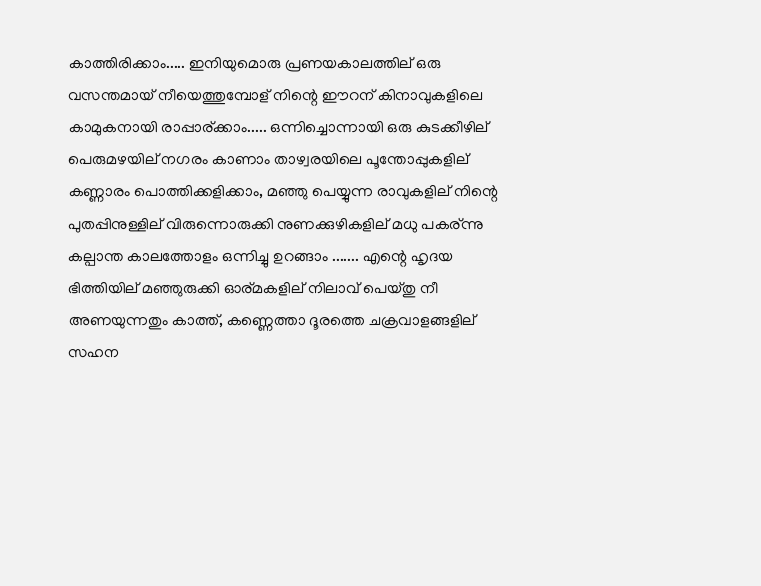കാത്തിരിക്കാം..... ഇനിയുമൊരു പ്രണയകാലത്തില് ഒരു വസന്തമായ് നീയെത്തുമ്പോള് നിന്റെ ഈറന് കിനാവുകളിലെ കാമുകനായി രാപ്പാര്ക്കാം..... ഒന്നിച്ചൊന്നായി ഒരു കുടക്കീഴില് പെരുമഴയില് നഗരം കാണാം താഴ്വരയിലെ പൂന്തോപ്പുകളില് കണ്ണാരം പൊത്തിക്കളിക്കാം, മഞ്ഞു പെയ്യുന്ന രാവുകളില് നിന്റെ പുതപ്പിനുള്ളില് വിരുന്നൊരുക്കി നുണക്കുഴികളില് മധു പകര്ന്നു കല്പാന്ത കാലത്തോളം ഒന്നിച്ചു ഉറങ്ങാം ....... എന്റെ ഹൃദയ ഭിത്തിയില് മഞ്ഞുരുക്കി ഓര്മകളില് നിലാവ് പെയ്തു നീ അണയുന്നതും കാത്ത്, കണ്ണെത്താ ദൂരത്തെ ചക്രവാളങ്ങളില് സഹന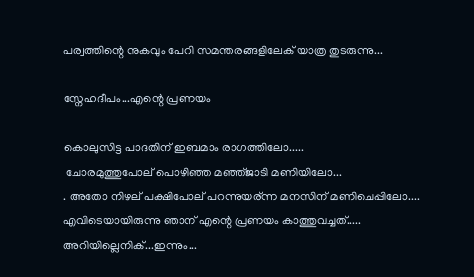പര്വത്തിന്റെ നുകവും പേറി സമന്തരങ്ങളിലേക് യാത്ര തുടരുന്നു...

സ്നേഹദീപം...എന്റെ പ്രണയം

കൊലുസിട്ട പാദതിന് ഇബമാം രാഗത്തിലോ.....
 ചോരമുത്തുപോല് പൊഴിഞ്ഞ മഞ്ഞ്ജാടി മണിയിലോ...
. അതോ നിഴല് പക്ഷിപോല് പറന്നുയര്ന്ന മനസിന് മണിചെപ്പിലോ.... എവിടെയായിരുന്നു ഞാന് എന്റെ പ്രണയം കാത്തുവച്ചത്..... അറിയില്ലെനിക്...ഇന്നും...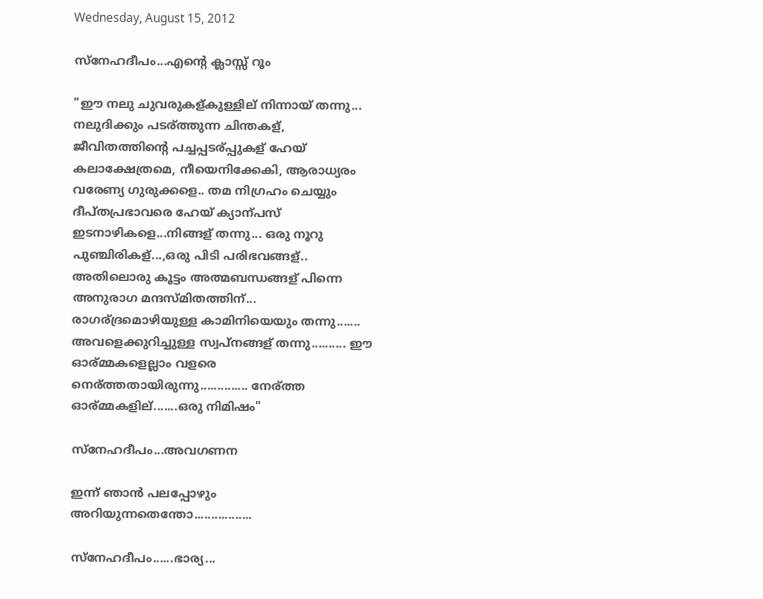Wednesday, August 15, 2012

സ്നേഹദീപം...എന്റെ ക്ലാസ്സ് റൂം

"ഈ നലു ചുവരുകള്കുള്ളില് നിന്നായ് തന്നു... നലുദിക്കും പടര്ത്തുന്ന ചിന്തകള്, ജീവിതത്തിന്റെ പച്ചപ്പടര്പ്പുകള് ഹേയ് കലാക്ഷേത്രമെ, നീയെനിക്കേകി, ആരാധ്യരം വരേണ്യ ഗുരുക്കളെ.. തമ നിഗ്രഹം ചെയ്യും ദീപ്തപ്രഭാവരെ ഹേയ് ക്യാന്പസ് ഇടനാഴികളെ...നിങ്ങള് തന്നു... ഒരു നൂറു പുഞ്ചിരികള്...,ഒരു പിടി പരിഭവങ്ങള്.. അതിലൊരു കൂട്ടം അത്മബന്ധങ്ങള് പിന്നെ അനുരാഗ മന്ദസ്മിതത്തിന്... രാഗര്ദ്രമൊഴിയുള്ള കാമിനിയെയും തന്നു....... അവളെക്കുറിച്ചുള്ള സ്വപ്നങ്ങള് തന്നു.......... ഈ ഓര്മ്മകളെല്ലാം വളരെ നെര്ത്തതായിരുന്നു.............. നേര്ത്ത ഓര്മ്മകളില്.......ഒരു നിമിഷം"

സ്നേഹദീപം...അവഗണന

ഇന്ന് ഞാന്‍ പലപ്പോഴും അറിയുന്നതെന്തോ.................

സ്നേഹദീപം......ഭാര്യ...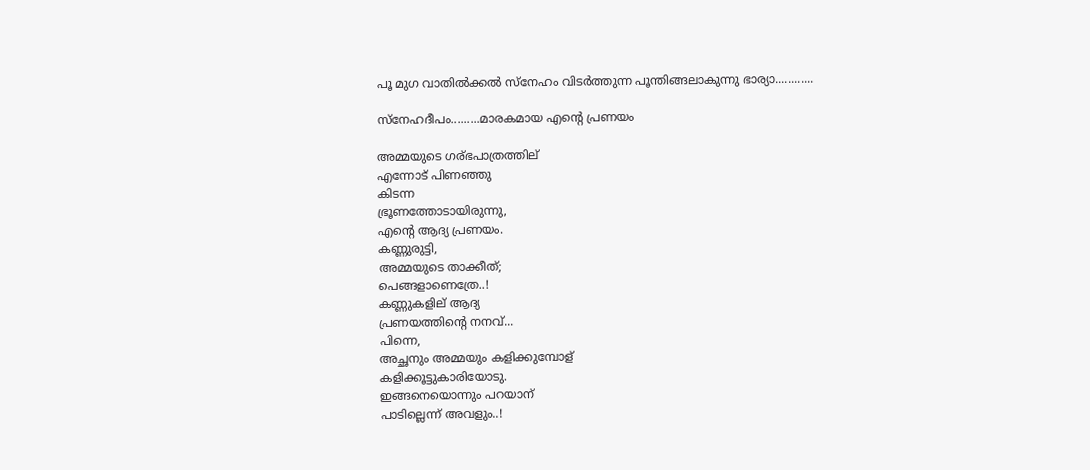പൂ മുഗ വാതില്‍ക്കല്‍ സ്നേഹം വിടര്‍ത്തുന്ന പൂന്തിങ്ങലാകുന്നു ഭാര്യാ............

സ്നേഹദീപം.........മാരകമായ എന്റെ പ്രണയം

അമ്മയുടെ ഗര്ഭപാത്രത്തില്
എന്നോട് പിണഞ്ഞു
കിടന്ന
ഭ്രൂണത്തോടായിരുന്നു,
എന്റെ ആദ്യ പ്രണയം.
കണ്ണുരുട്ടി,
അമ്മയുടെ താക്കീത്;
പെങ്ങളാണെത്രേ..!
കണ്ണുകളില് ആദ്യ
പ്രണയത്തിന്റെ നനവ്...
പിന്നെ,
അച്ഛനും അമ്മയും കളിക്കുമ്പോള്
കളിക്കൂട്ടുകാരിയോടു.
ഇങ്ങനെയൊന്നും പറയാന്
പാടില്ലെന്ന് അവളും..!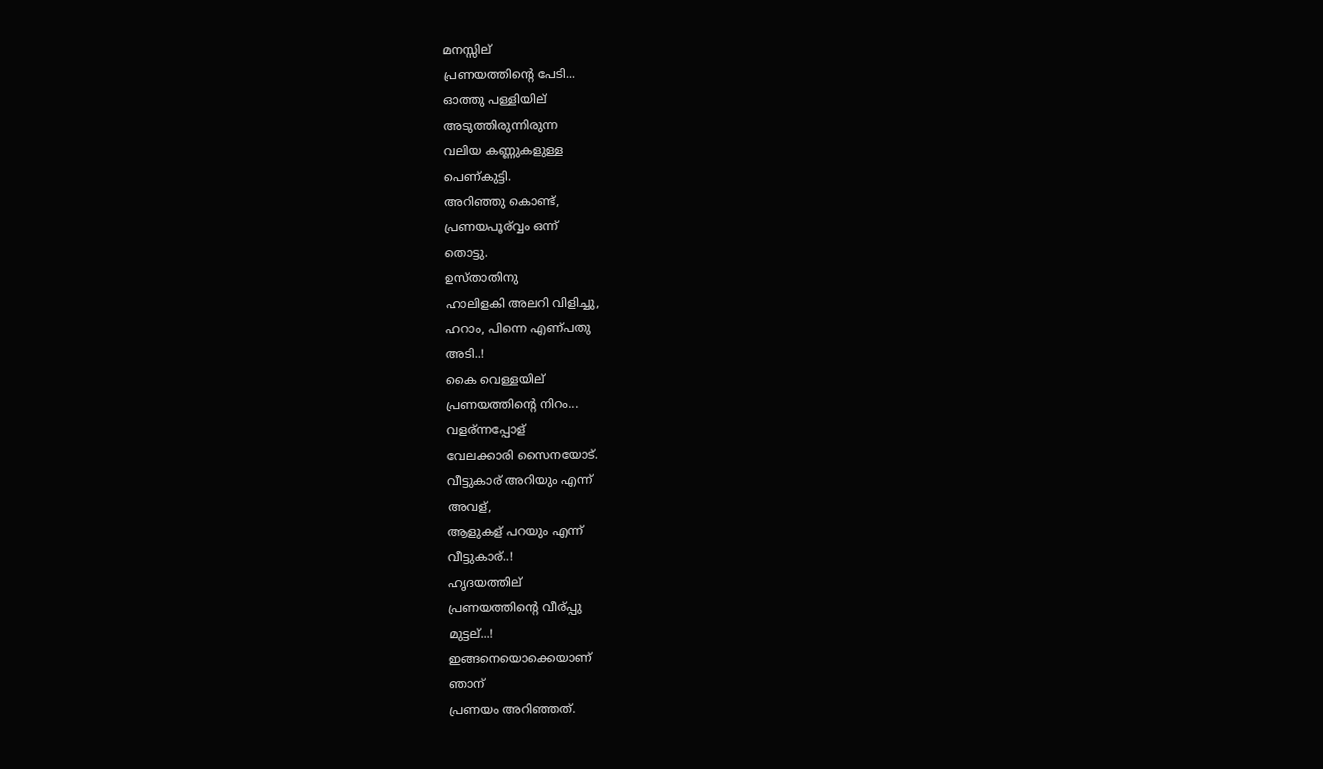മനസ്സില്
പ്രണയത്തിന്റെ പേടി...
ഓത്തു പള്ളിയില്
അടുത്തിരുന്നിരുന്ന
വലിയ കണ്ണുകളുള്ള
പെണ്കുട്ടി.
അറിഞ്ഞു കൊണ്ട്,
പ്രണയപൂര്വ്വം ഒന്ന്
തൊട്ടു.
ഉസ്താതിനു
ഹാലിളകി അലറി വിളിച്ചു,
ഹറാം, പിന്നെ എണ്പതു
അടി..!
കൈ വെള്ളയില്
പ്രണയത്തിന്റെ നിറം...
വളര്ന്നപ്പോള്
വേലക്കാരി സൈനയോട്.
വീട്ടുകാര് അറിയും എന്ന്
അവള്,
ആളുകള് പറയും എന്ന്
വീട്ടുകാര്..!
ഹൃദയത്തില്
പ്രണയത്തിന്റെ വീര്പ്പു
മുട്ടല്...!
ഇങ്ങനെയൊക്കെയാണ്
ഞാന്
പ്രണയം അറിഞ്ഞത്.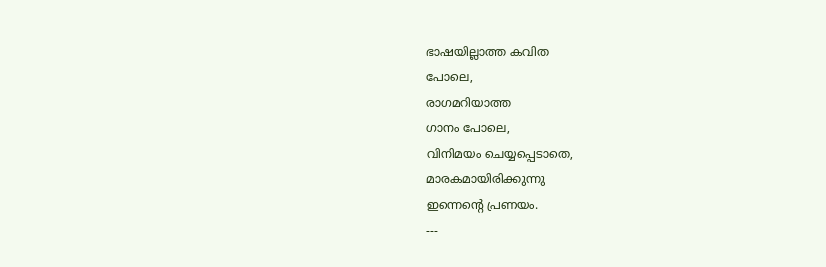ഭാഷയില്ലാത്ത കവിത
പോലെ,
രാഗമറിയാത്ത
ഗാനം പോലെ,
വിനിമയം ചെയ്യപ്പെടാതെ,
മാരകമായിരിക്കുന്നു
ഇന്നെന്റെ പ്രണയം.
---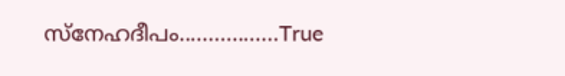സ്നേഹദീപം.................True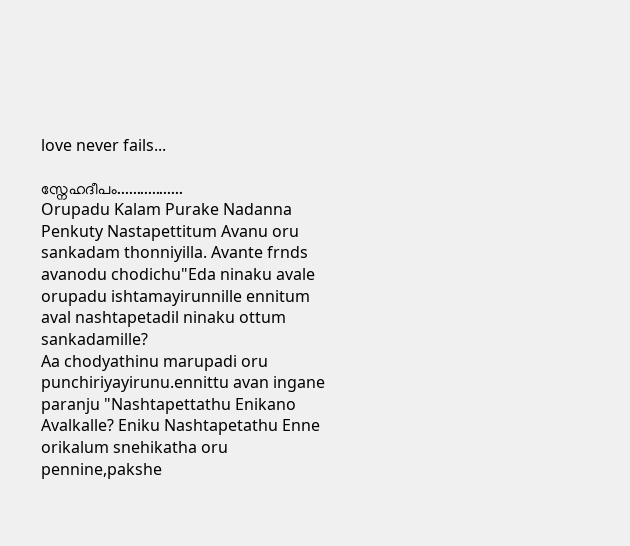love never fails...

സ്നേഹദീപം.................
Orupadu Kalam Purake Nadanna Penkuty Nastapettitum Avanu oru sankadam thonniyilla. Avante frnds avanodu chodichu"Eda ninaku avale orupadu ishtamayirunnille ennitum aval nashtapetadil ninaku ottum sankadamille?
Aa chodyathinu marupadi oru punchiriyayirunu.ennittu avan ingane paranju "Nashtapettathu Enikano Avalkalle? Eniku Nashtapetathu Enne orikalum snehikatha oru pennine,pakshe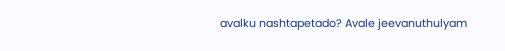avalku nashtapetado? Avale jeevanuthulyam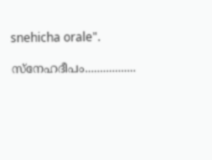snehicha orale".

സ്നേഹദീപം.................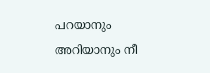പറയാനും അറിയാനും നീ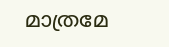മാത്രമേ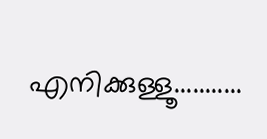എനിക്കുള്ളൂ...........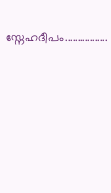സ്നേഹദീപം.................